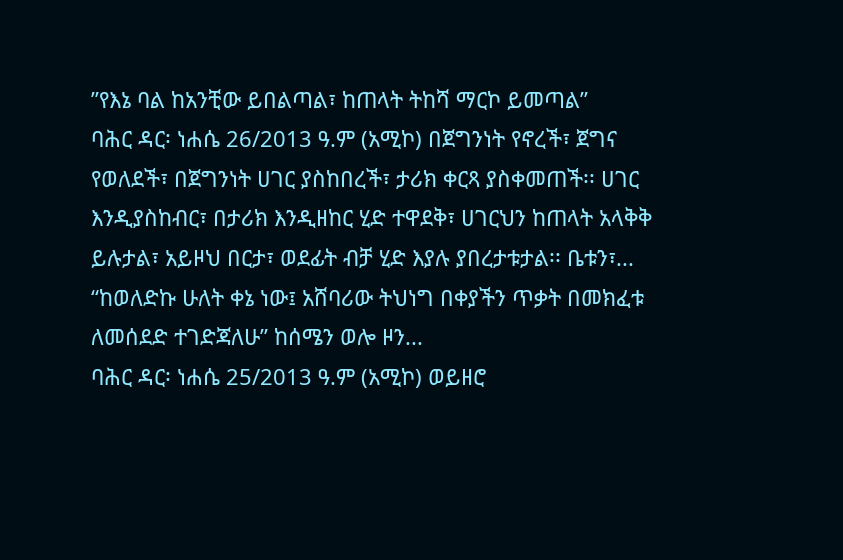ʺየእኔ ባል ከአንቺው ይበልጣል፣ ከጠላት ትከሻ ማርኮ ይመጣል”
ባሕር ዳር፡ ነሐሴ 26/2013 ዓ.ም (አሚኮ) በጀግንነት የኖረች፣ ጀግና የወለደች፣ በጀግንነት ሀገር ያስከበረች፣ ታሪክ ቀርጻ ያስቀመጠች፡፡ ሀገር እንዲያስከብር፣ በታሪክ እንዲዘከር ሂድ ተዋደቅ፣ ሀገርህን ከጠላት አላቅቅ ይሉታል፣ አይዞህ በርታ፣ ወደፊት ብቻ ሂድ እያሉ ያበረታቱታል፡፡ ቤቱን፣...
“ከወለድኩ ሁለት ቀኔ ነው፤ አሸባሪው ትህነግ በቀያችን ጥቃት በመክፈቱ ለመሰደድ ተገድጃለሁ” ከሰሜን ወሎ ዞን...
ባሕር ዳር፡ ነሐሴ 25/2013 ዓ.ም (አሚኮ) ወይዘሮ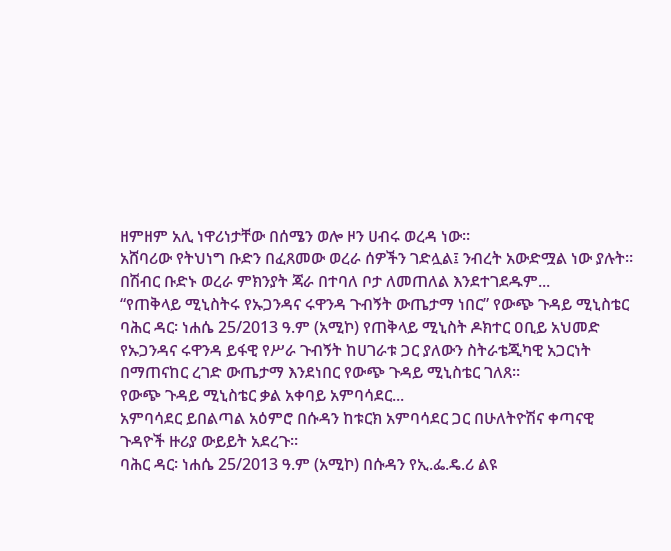ዘምዘም አሊ ነዋሪነታቸው በሰሜን ወሎ ዞን ሀብሩ ወረዳ ነው።
አሸባሪው የትህነግ ቡድን በፈጸመው ወረራ ሰዎችን ገድሏል፤ ንብረት አውድሟል ነው ያሉት።
በሽብር ቡድኑ ወረራ ምክንያት ጃራ በተባለ ቦታ ለመጠለል እንደተገደዱም...
“የጠቅላይ ሚኒስትሩ የኡጋንዳና ሩዋንዳ ጉብኝት ውጤታማ ነበር” የውጭ ጉዳይ ሚኒስቴር
ባሕር ዳር፡ ነሐሴ 25/2013 ዓ.ም (አሚኮ) የጠቅላይ ሚኒስት ዶክተር ዐቢይ አህመድ የኡጋንዳና ሩዋንዳ ይፋዊ የሥራ ጉብኝት ከሀገራቱ ጋር ያለውን ስትራቴጂካዊ አጋርነት በማጠናከር ረገድ ውጤታማ እንደነበር የውጭ ጉዳይ ሚኒስቴር ገለጸ።
የውጭ ጉዳይ ሚኒስቴር ቃል አቀባይ አምባሳደር...
አምባሳደር ይበልጣል አዕምሮ በሱዳን ከቱርክ አምባሳደር ጋር በሁለትዮሽና ቀጣናዊ ጉዳዮች ዙሪያ ውይይት አደረጉ።
ባሕር ዳር፡ ነሐሴ 25/2013 ዓ.ም (አሚኮ) በሱዳን የኢ.ፌ.ዴ.ሪ ልዩ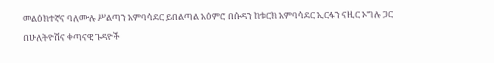መልዕክተኛና ባለሙሉ ሥልጣን አምባሳደር ይበልጣል አዕምሮ በሱዳን ከቱርክ አምባሳደር ኢርፋን ናዚር ኦግሉ ጋር በሁለትዮሽና ቀጣናዊ ጉዳዮች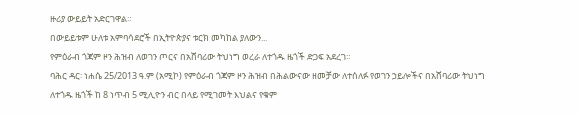ዙሪያ ውይይት አድርገዋል።
በውይይቱም ሁለቱ አምባሳደሮች በኢትዮጵያና ቱርክ መካከል ያለውን...
የምዕራብ ጎጃም ዞን ሕዝብ ለወገን ጦርና በአሸባሪው ትህነግ ወረራ ለተጎዱ ዜጎች ድጋፍ አደረገ።
ባሕር ዳር፡ ነሐሴ 25/2013 ዓ.ም (አሚኮ) የምዕራብ ጎጃም ዞን ሕዝብ በሕልውናው ዘመቻው ለተሰለፉ የወገን ኃይሎችና በአሸባሪው ትህነግ ለተጎዱ ዜጎች ከ 8 ነጥብ 5 ሚሊዮን ብር በላይ የሚገመት እህልና የቁም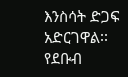እንስሳት ድጋፍ አድርገዋል፡፡
የደቡብ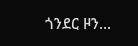ጎንደር ዞን...